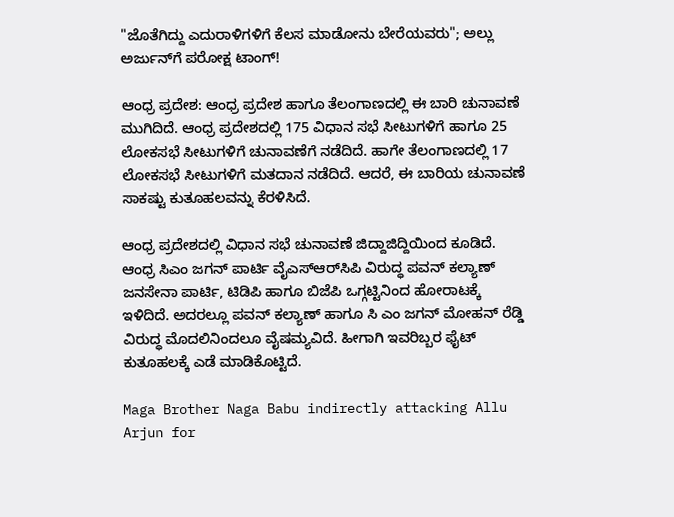"ಜೊತೆಗಿದ್ದು ಎದುರಾಳಿಗಳಿಗೆ ಕೆಲಸ ಮಾಡೋನು ಬೇರೆಯವರು"; ಅಲ್ಲು ಅರ್ಜುನ್‌ಗೆ ಪರೋಕ್ಷ ಟಾಂಗ್!

ಆಂಧ್ರ ಪ್ರದೇಶ: ಆಂಧ್ರ ಪ್ರದೇಶ ಹಾಗೂ ತೆಲಂಗಾಣದಲ್ಲಿ ಈ ಬಾರಿ ಚುನಾವಣೆ ಮುಗಿದಿದೆ. ಆಂಧ್ರ ಪ್ರದೇಶದಲ್ಲಿ 175 ವಿಧಾನ ಸಭೆ ಸೀಟುಗಳಿಗೆ ಹಾಗೂ 25 ಲೋಕಸಭೆ ಸೀಟುಗಳಿಗೆ ಚುನಾವಣೆಗೆ ನಡೆದಿದೆ. ಹಾಗೇ ತೆಲಂಗಾಣದಲ್ಲಿ 17 ಲೋಕಸಭೆ ಸೀಟುಗಳಿಗೆ ಮತದಾನ ನಡೆದಿದೆ. ಆದರೆ, ಈ ಬಾರಿಯ ಚುನಾವಣೆ ಸಾಕಷ್ಟು ಕುತೂಹಲವನ್ನು ಕೆರಳಿಸಿದೆ.

ಆಂಧ್ರ ಪ್ರದೇಶದಲ್ಲಿ ವಿಧಾನ ಸಭೆ ಚುನಾವಣೆ ಜಿದ್ದಾಜಿದ್ದಿಯಿಂದ ಕೂಡಿದೆ. ಆಂಧ್ರ ಸಿಎಂ ಜಗನ್ ಪಾರ್ಟಿ ವೈಎಸ್‌ಆರ್‌ಸಿಪಿ ವಿರುದ್ಧ ಪವನ್ ಕಲ್ಯಾಣ್ ಜನಸೇನಾ ಪಾರ್ಟಿ, ಟಿಡಿಪಿ ಹಾಗೂ ಬಿಜೆಪಿ ಒಗ್ಗಟ್ಟಿನಿಂದ ಹೋರಾಟಕ್ಕೆ ಇಳಿದಿದೆ. ಅದರಲ್ಲೂ ಪವನ್ ಕಲ್ಯಾಣ್ ಹಾಗೂ ಸಿ ಎಂ ಜಗನ್ ಮೋಹನ್ ರೆಡ್ಡಿ ವಿರುದ್ಧ ಮೊದಲಿನಿಂದಲೂ ವೈಷಮ್ಯವಿದೆ. ಹೀಗಾಗಿ ಇವರಿಬ್ಬರ ಫೈಟ್ ಕುತೂಹಲಕ್ಕೆ ಎಡೆ ಮಾಡಿಕೊಟ್ಟಿದೆ.

Maga Brother Naga Babu indirectly attacking Allu Arjun for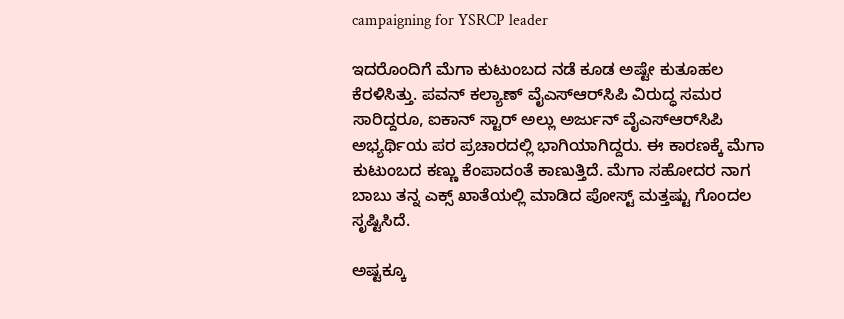campaigning for YSRCP leader

ಇದರೊಂದಿಗೆ ಮೆಗಾ ಕುಟುಂಬದ ನಡೆ ಕೂಡ ಅಷ್ಟೇ ಕುತೂಹಲ ಕೆರಳಿಸಿತ್ತು. ಪವನ್ ಕಲ್ಯಾಣ್ ವೈಎಸ್‌ಆರ್‌ಸಿಪಿ ವಿರುದ್ಧ ಸಮರ ಸಾರಿದ್ದರೂ, ಐಕಾನ್ ಸ್ಟಾರ್ ಅಲ್ಲು ಅರ್ಜುನ್ ವೈಎಸ್‌ಆರ್‌ಸಿಪಿ ಅಭ್ಯರ್ಥಿಯ ಪರ ಪ್ರಚಾರದಲ್ಲಿ ಭಾಗಿಯಾಗಿದ್ದರು. ಈ ಕಾರಣಕ್ಕೆ ಮೆಗಾ ಕುಟುಂಬದ ಕಣ್ಣು ಕೆಂಪಾದಂತೆ ಕಾಣುತ್ತಿದೆ. ಮೆಗಾ ಸಹೋದರ ನಾಗ ಬಾಬು ತನ್ನ ಎಕ್ಸ್ ಖಾತೆಯಲ್ಲಿ ಮಾಡಿದ ಪೋಸ್ಟ್ ಮತ್ತಷ್ಟು ಗೊಂದಲ ಸೃಷ್ಟಿಸಿದೆ.

ಅಷ್ಟಕ್ಕೂ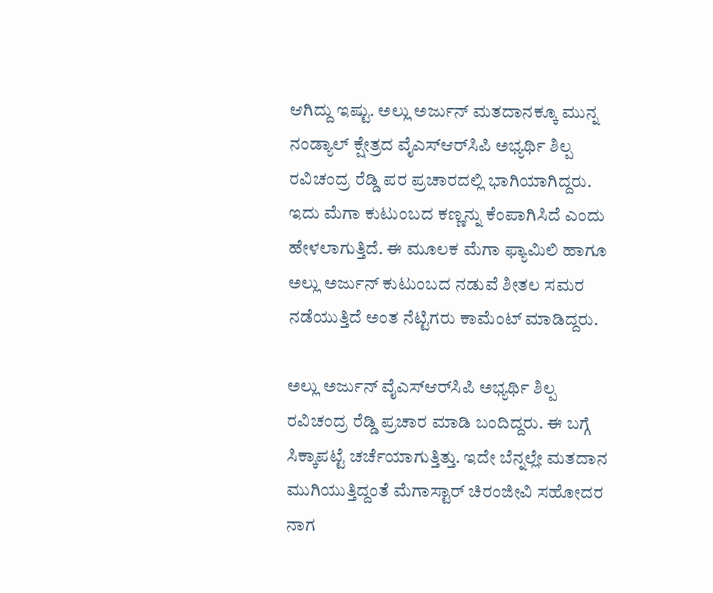ಆಗಿದ್ದು ಇಷ್ಟು. ಅಲ್ಲು ಅರ್ಜುನ್ ಮತದಾನಕ್ಕೂ ಮುನ್ನ ನಂಡ್ಯಾಲ್ ಕ್ಷೇತ್ರದ ವೈಎಸ್‌ಆರ್‌ಸಿಪಿ ಅಭ್ಯರ್ಥಿ ಶಿಲ್ಪ ರವಿಚಂದ್ರ ರೆಡ್ಡಿ ಪರ ಪ್ರಚಾರದಲ್ಲಿ ಭಾಗಿಯಾಗಿದ್ದರು. ಇದು ಮೆಗಾ ಕುಟುಂಬದ ಕಣ್ಣನ್ನು ಕೆಂಪಾಗಿಸಿದೆ ಎಂದು ಹೇಳಲಾಗುತ್ತಿದೆ. ಈ ಮೂಲಕ ಮೆಗಾ ಫ್ಯಾಮಿಲಿ ಹಾಗೂ ಅಲ್ಲು ಅರ್ಜುನ್ ಕುಟುಂಬದ ನಡುವೆ ಶೀತಲ ಸಮರ ನಡೆಯುತ್ತಿದೆ ಅಂತ ನೆಟ್ಟಿಗರು ಕಾಮೆಂಟ್ ಮಾಡಿದ್ದರು.

ಅಲ್ಲು ಅರ್ಜುನ್ ವೈಎಸ್‌ಆರ್‌ಸಿಪಿ ಅಭ್ಯರ್ಥಿ ಶಿಲ್ಪ ರವಿಚಂದ್ರ ರೆಡ್ಡಿ ಪ್ರಚಾರ ಮಾಡಿ ಬಂದಿದ್ದರು. ಈ ಬಗ್ಗೆ ಸಿಕ್ಕಾಪಟ್ಟೆ ಚರ್ಚೆಯಾಗುತ್ತಿತ್ತು. ಇದೇ ಬೆನ್ನಲ್ಲೇ ಮತದಾನ ಮುಗಿಯುತ್ತಿದ್ದಂತೆ ಮೆಗಾಸ್ಟಾರ್ ಚಿರಂಜೀವಿ ಸಹೋದರ ನಾಗ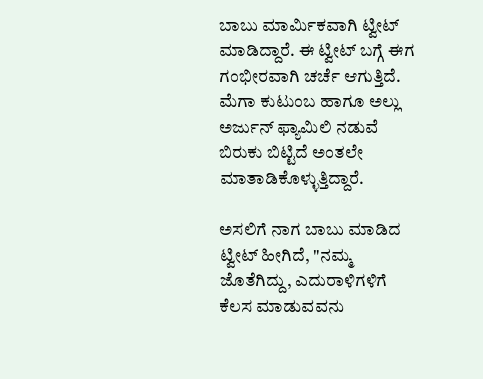ಬಾಬು ಮಾರ್ಮಿಕವಾಗಿ ಟ್ವೀಟ್‌ ಮಾಡಿದ್ದಾರೆ. ಈ ಟ್ವೀಟ್ ಬಗ್ಗೆ ಈಗ ಗಂಭೀರವಾಗಿ ಚರ್ಚೆ ಆಗುತ್ತಿದೆ. ಮೆಗಾ ಕುಟುಂಬ ಹಾಗೂ ಅಲ್ಲು ಅರ್ಜುನ್ ಫ್ಯಾಮಿಲಿ ನಡುವೆ ಬಿರುಕು ಬಿಟ್ಟಿದೆ ಅಂತಲೇ ಮಾತಾಡಿಕೊಳ್ಳುತ್ತಿದ್ದಾರೆ.

ಅಸಲಿಗೆ ನಾಗ ಬಾಬು ಮಾಡಿದ ಟ್ವೀಟ್ ಹೀಗಿದೆ, "ನಮ್ಮ ಜೊತೆಗಿದ್ದು, ಎದುರಾಳಿಗಳಿಗೆ ಕೆಲಸ ಮಾಡುವವನು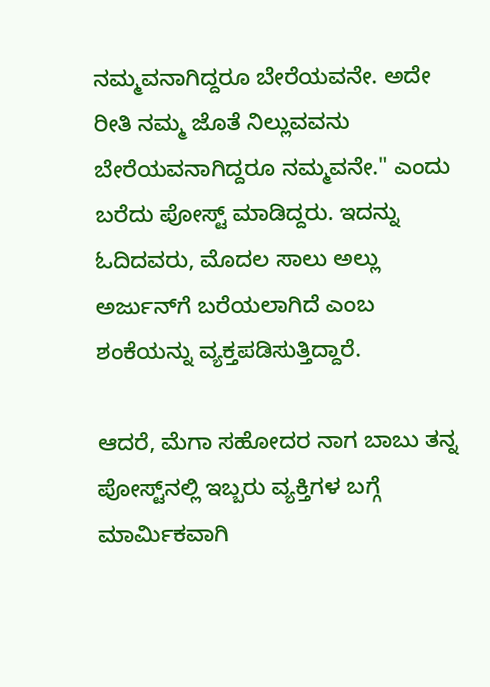ನಮ್ಮವನಾಗಿದ್ದರೂ ಬೇರೆಯವನೇ. ಅದೇ ರೀತಿ ನಮ್ಮ ಜೊತೆ ನಿಲ್ಲುವವನು ಬೇರೆಯವನಾಗಿದ್ದರೂ ನಮ್ಮವನೇ." ಎಂದು ಬರೆದು ಪೋಸ್ಟ್ ಮಾಡಿದ್ದರು. ಇದನ್ನು ಓದಿದವರು, ಮೊದಲ ಸಾಲು ಅಲ್ಲು ಅರ್ಜುನ್‌ಗೆ ಬರೆಯಲಾಗಿದೆ ಎಂಬ ಶಂಕೆಯನ್ನು ವ್ಯಕ್ತಪಡಿಸುತ್ತಿದ್ದಾರೆ.

ಆದರೆ, ಮೆಗಾ ಸಹೋದರ ನಾಗ ಬಾಬು ತನ್ನ ಪೋಸ್ಟ್‌ನಲ್ಲಿ ಇಬ್ಬರು ವ್ಯಕ್ತಿಗಳ ಬಗ್ಗೆ ಮಾರ್ಮಿಕವಾಗಿ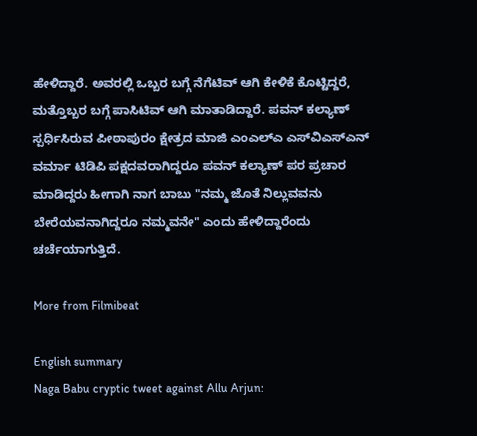ಹೇಳಿದ್ದಾರೆ. ಅವರಲ್ಲಿ ಒಬ್ಬರ ಬಗ್ಗೆ ನೆಗೆಟಿವ್ ಆಗಿ ಕೇಳಿಕೆ ಕೊಟ್ಟಿದ್ದರೆ, ಮತ್ತೊಬ್ಬರ ಬಗ್ಗೆ ಪಾಸಿಟಿವ್ ಆಗಿ ಮಾತಾಡಿದ್ದಾರೆ. ಪವನ್ ಕಲ್ಯಾಣ್ ಸ್ಪರ್ಧಿಸಿರುವ ಪೀಠಾಪುರಂ ಕ್ಷೇತ್ರದ ಮಾಜಿ ಎಂಎಲ್‌ಎ ಎಸ್‌ವಿಎಸ್‌ಎನ್ ವರ್ಮಾ ಟಿಡಿಪಿ ಪಕ್ಷದವರಾಗಿದ್ದರೂ ಪವನ್ ಕಲ್ಯಾಣ್ ಪರ ಪ್ರಚಾರ ಮಾಡಿದ್ದರು ಹೀಗಾಗಿ ನಾಗ ಬಾಬು "ನಮ್ಮ ಜೊತೆ ನಿಲ್ಲುವವನು ಬೇರೆಯವನಾಗಿದ್ದರೂ ನಮ್ಮವನೇ" ಎಂದು ಹೇಳಿದ್ದಾರೆಂದು ಚರ್ಚೆಯಾಗುತ್ತಿದೆ.

More from Filmibeat

English summary
Naga Babu cryptic tweet against Allu Arjun: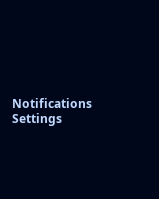Notifications
Settings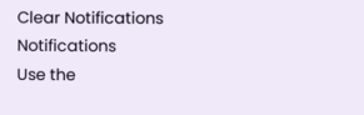Clear Notifications
Notifications
Use the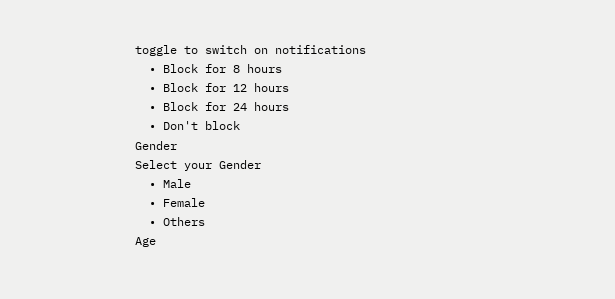toggle to switch on notifications
  • Block for 8 hours
  • Block for 12 hours
  • Block for 24 hours
  • Don't block
Gender
Select your Gender
  • Male
  • Female
  • Others
Age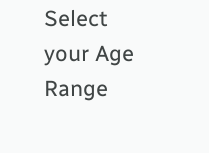Select your Age Range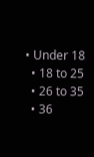• Under 18
  • 18 to 25
  • 26 to 35
  • 36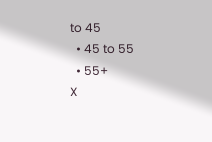to 45
  • 45 to 55
  • 55+
X